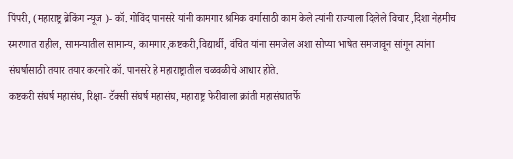पिंपरी, (महाराष्ट्र ब्रेकिंग न्यूज )- कॉ. गोविंद पानसरे यांनी कामगार श्रमिक वर्गासाठी काम केले त्यांनी राज्याला दिलेले विचार ,दिशा नेहमीच स्मरणात राहील, सामन्यातील सामान्य, कामगार,कष्टकरी,विद्यार्थी, वंचित यांना समजेल अशा सोप्या भाषेत समजावून सांगून त्यांना संघर्षासाठी तयार तयार करनारे कॉ. पानसरे हे महाराष्ट्रातील चळवळीचे आधार होते.
कष्टकरी संघर्ष महासंघ, रिक्षा- टॅक्सी संघर्ष महासंघ, महाराष्ट्र फेरीवाला क्रांती महासंघातर्फे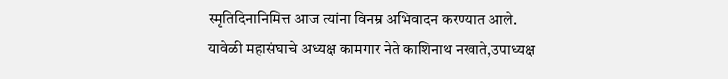स्मृतिदिनानिमित्त आज त्यांना विनम्र अभिवादन करण्यात आले.
यावेळी महासंघाचे अध्यक्ष कामगार नेते काशिनाथ नखाते,उपाध्यक्ष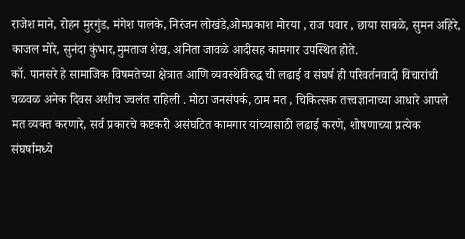राजेश माने, रोहन मुरगुंड, मंगेश पालके, निरंजन लोखंडे,ओमप्रकाश मोरया , राज पवार , छाया साबळे, सुमन अहिरे, काजल मोरे, सुनंदा कुंभार,मुमताज शेख, अनिता जावळे आदीसह कामगार उपस्थित होते.
कॉ. पानसरे हे सामाजिक विषमतेच्या क्षेत्रात आणि व्यवस्थेविरुद्ध ची लढाई व संघर्ष ही परिवर्तनवादी विचारांची चळवळ अनेक दिवस अशीच ज्वलंत राहिली . मोठा जनसंपर्क, ठाम मत , चिकित्सक तत्त्वज्ञानाच्या आधारे आपले मत व्यक्त करणारे, सर्व प्रकारचे कष्टकरी असंघटित कामगार यांच्यासाठी लढाई करणे, शोषणाच्या प्रत्येक संघर्षामध्ये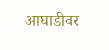आघाडीवर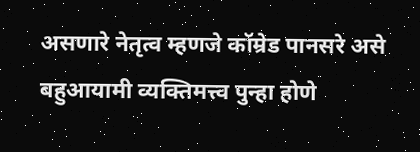असणारे नेतृत्व म्हणजे कॉम्रेड पानसरे असे बहुआयामी व्यक्तिमत्त्व पुन्हा होणे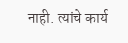नाही. त्यांचे कार्य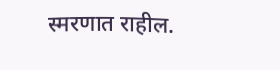स्मरणात राहील.